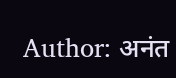Author: अनंत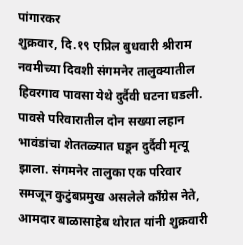पांगारकर
शुक्रवार, दि.१९ एप्रिल बुधवारी श्रीराम नवमीच्या दिवशी संगमनेर तालुक्यातील हिवरगाव पावसा येथे दुर्दैवी घटना घडली. पावसे परिवारातील दोन सख्या लहान भावंडांचा शेततळ्यात घडून दुर्दैवी मृत्यू झाला. संगमनेर तालुका एक परिवार समजून कुटुंबप्रमुख असलेले काँग्रेस नेते, आमदार बाळासाहेब थोरात यांनी शुक्रवारी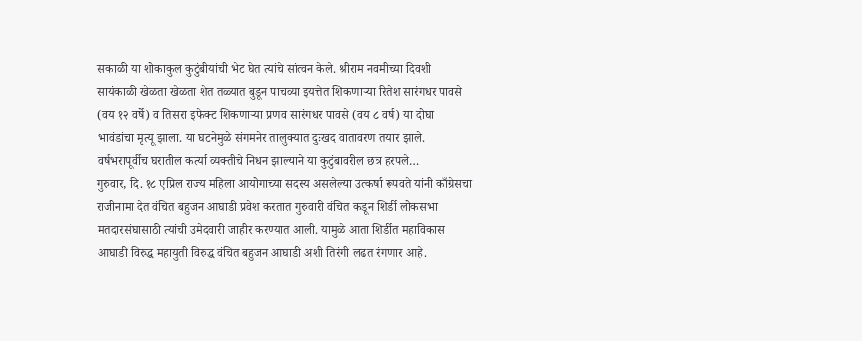सकाळी या शोकाकुल कुटुंबीयांची भेट घेत त्यांचे सांत्वन केले. श्रीराम नवमीच्या दिवशी सायंकाळी खेळता खेळता शेत तळ्यात बुडून पाचव्या इयत्तेत शिकणाऱ्या रितेश सारंगधर पावसे (वय १२ वर्षे) व तिसरा इफेक्ट शिकणाऱ्या प्रणव सारंगधर पावसे (वय ८ वर्ष) या दोघा भावंडांचा मृत्यू झाला. या घटनेमुळे संगमनेर तालुक्यात दुःखद वातावरण तयार झाले. वर्षभरापूर्वीच घरातील कर्त्या व्यक्तीचे निधन झाल्याने या कुटुंबावरील छत्र हरपले…
गुरुवार, दि. १८ एप्रिल राज्य महिला आयोगाच्या सदस्य असलेल्या उत्कर्षा रूपवते यांनी काँग्रेसचा राजीनामा देत वंचित बहुजन आघाडी प्रवेश करतात गुरुवारी वंचित कडून शिर्डी लोकसभा मतदारसंघासाठी त्यांची उमेदवारी जाहीर करण्यात आली. यामुळे आता शिर्डीत महाविकास आघाडी विरुद्ध महायुती विरुद्ध वंचित बहुजन आघाडी अशी तिरंगी लढत रंगणार आहे.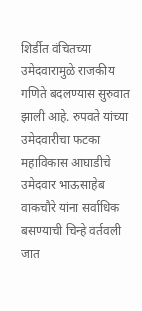शिर्डीत वंचितच्या उमेदवारामुळे राजकीय गणिते बदलण्यास सुरुवात झाली आहे. रुपवते यांच्या उमेदवारीचा फटका महाविकास आघाडीचे उमेदवार भाऊसाहेब वाकचौरे यांना सर्वाधिक बसण्याची चिन्हे वर्तवली जात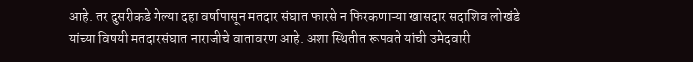आहे. तर दुसरीकडे गेल्या दहा वर्षापासून मतदार संघात फारसे न फिरकणाऱ्या खासदार सदाशिव लोखंडे यांच्या विषयी मतदारसंघात नाराजीचे वातावरण आहे. अशा स्थितीत रूपवते यांची उमेदवारी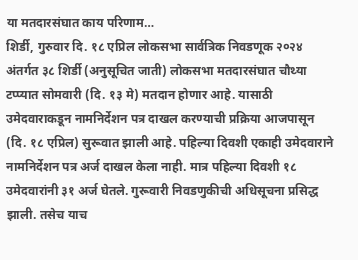या मतदारसंघात काय परिणाम…
शिर्डी, गुरुवार दि. १८ एप्रिल लोकसभा सार्वत्रिक निवडणूक २०२४ अंतर्गत ३८ शिर्डी (अनुसूचित जाती) लोकसभा मतदारसंघात चौथ्या टप्प्यात सोमवारी (दि. १३ मे) मतदान होणार आहे. यासाठी उमेदवाराकडून नामनिर्देशन पत्र दाखल करण्याची प्रक्रिया आजपासून (दि. १८ एप्रिल) सुरूवात झाली आहे. पहिल्या दिवशी एकाही उमेदवाराने नामनिर्देशन पत्र अर्ज दाखल केला नाही. मात्र पहिल्या दिवशी १८ उमेदवारांनी ३१ अर्ज घेतले. गुरूवारी निवडणुकीची अधिसूचना प्रसिद्ध झाली. तसेच याच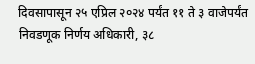दिवसापासून २५ एप्रिल २०२४ पर्यंत ११ ते ३ वाजेपर्यंत निवडणूक निर्णय अधिकारी, ३८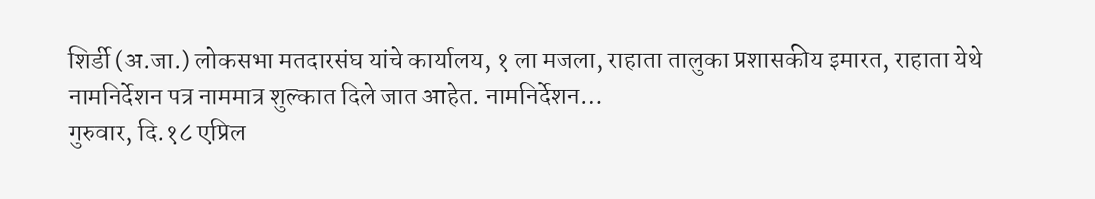शिर्डी (अ.जा.) लोकसभा मतदारसंघ यांचे कार्यालय, १ ला मजला, राहाता तालुका प्रशासकीय इमारत, राहाता येथे नामनिर्देशन पत्र नाममात्र शुल्कात दिले जात आहेत. नामनिर्देशन…
गुरुवार, दि.१८ एप्रिल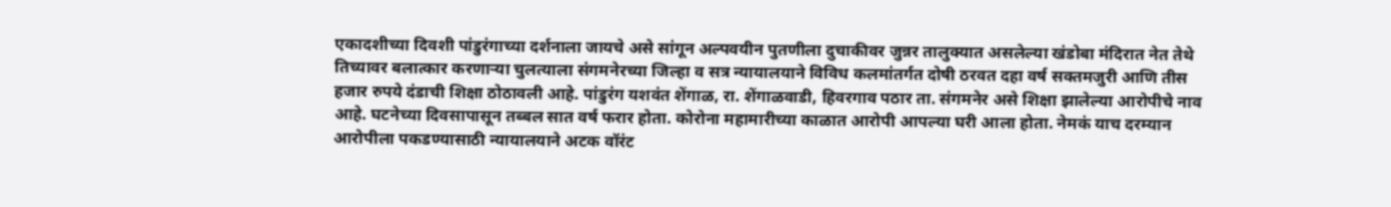एकादशीच्या दिवशी पांडुरंगाच्या दर्शनाला जायचे असे सांगून अल्पवयीन पुतणीला दुचाकीवर जुन्नर तालुक्यात असलेल्या खंडोबा मंदिरात नेत तेथे तिच्यावर बलात्कार करणाऱ्या चुलत्याला संगमनेरच्या जिल्हा व सत्र न्यायालयाने विविध कलमांतर्गत दोषी ठरवत दहा वर्ष सक्तमजुरी आणि तीस हजार रुपये दंडाची शिक्षा ठोठावली आहे. पांडुरंग यशवंत शेंगाळ, रा. शेंगाळवाडी, हिवरगाव पठार ता. संगमनेर असे शिक्षा झालेल्या आरोपीचे नाव आहे. घटनेच्या दिवसापासून तब्बल सात वर्ष फरार होता. कोरोना महामारीच्या काळात आरोपी आपल्या घरी आला होता. नेमकं याच दरम्यान आरोपीला पकडण्यासाठी न्यायालयाने अटक वॉरंट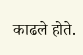काढले होते.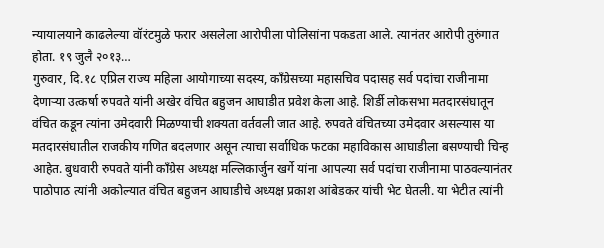न्यायालयाने काढलेल्या वॉरंटमुळे फरार असलेला आरोपीला पोलिसांना पकडता आले. त्यानंतर आरोपी तुरुंगात होता. १९ जुलै २०१३…
गुरुवार, दि.१८ एप्रिल राज्य महिला आयोगाच्या सदस्य, काँग्रेसच्या महासचिव पदासह सर्व पदांचा राजीनामा देणाऱ्या उत्कर्षा रुपवते यांनी अखेर वंचित बहुजन आघाडीत प्रवेश केला आहे. शिर्डी लोकसभा मतदारसंघातून वंचित कडून त्यांना उमेदवारी मिळण्याची शक्यता वर्तवली जात आहे. रुपवते वंचितच्या उमेदवार असल्यास या मतदारसंघातील राजकीय गणित बदलणार असून त्याचा सर्वाधिक फटका महाविकास आघाडीला बसण्याची चिन्ह आहेत. बुधवारी रुपवते यांनी काँग्रेस अध्यक्ष मल्लिकार्जुन खर्गे यांना आपल्या सर्व पदांचा राजीनामा पाठवल्यानंतर पाठोपाठ त्यांनी अकोल्यात वंचित बहुजन आघाडीचे अध्यक्ष प्रकाश आंबेडकर यांची भेट घेतली. या भेटीत त्यांनी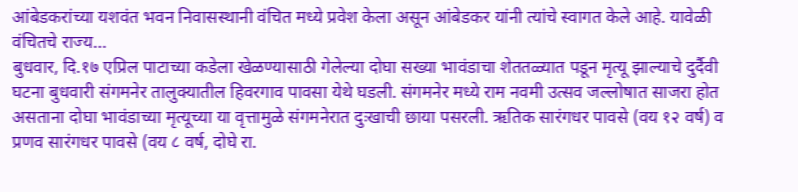आंबेडकरांच्या यशवंत भवन निवासस्थानी वंचित मध्ये प्रवेश केला असून आंबेडकर यांनी त्यांचे स्वागत केले आहे. यावेळी वंचितचे राज्य…
बुधवार, दि.१७ एप्रिल पाटाच्या कडेला खेळण्यासाठी गेलेल्या दोघा सख्या भावंडाचा शेततळ्यात पडून मृत्यू झाल्याचे दुर्दैवी घटना बुधवारी संगमनेर तालुक्यातील हिवरगाव पावसा येथे घडली. संगमनेर मध्ये राम नवमी उत्सव जल्लोषात साजरा होत असताना दोघा भावंडाच्या मृत्यूच्या या वृत्तामुळे संगमनेरात दुःखाची छाया पसरली. ऋतिक सारंगधर पावसे (वय १२ वर्ष) व प्रणव सारंगधर पावसे (वय ८ वर्ष, दोघे रा.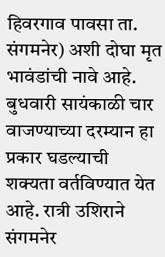हिवरगाव पावसा ता. संगमनेर) अशी दोघा मृत भावंडांची नावे आहे. बुधवारी सायंकाळी चार वाजण्याच्या दरम्यान हा प्रकार घडल्याची शक्यता वर्तविण्यात येत आहे. रात्री उशिराने संगमनेर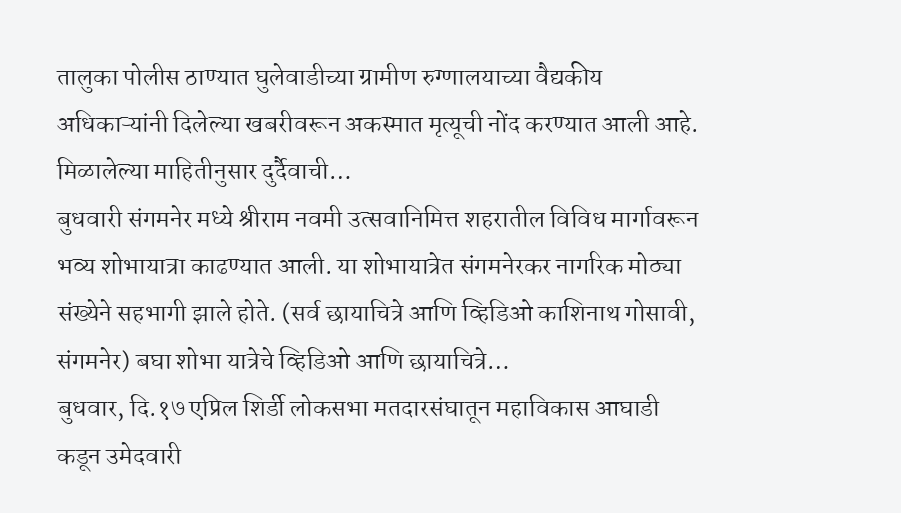तालुका पोलीस ठाण्यात घुलेवाडीच्या ग्रामीण रुग्णालयाच्या वैद्यकीय अधिकाऱ्यांनी दिलेल्या खबरीवरून अकस्मात मृत्यूची नोंद करण्यात आली आहे. मिळालेल्या माहितीनुसार दुर्दैवाची…
बुधवारी संगमनेर मध्ये श्रीराम नवमी उत्सवानिमित्त शहरातील विविध मार्गावरून भव्य शोभायात्रा काढण्यात आली. या शोभायात्रेत संगमनेरकर नागरिक मोठ्या संख्येने सहभागी झाले होते. (सर्व छायाचित्रे आणि व्हिडिओ काशिनाथ गोसावी, संगमनेर) बघा शोभा यात्रेचे व्हिडिओ आणि छायाचित्रे…
बुधवार, दि.१७ एप्रिल शिर्डी लोकसभा मतदारसंघातून महाविकास आघाडी कडून उमेदवारी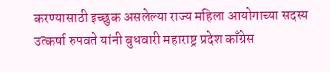करण्यासाठी इच्छुक असलेल्या राज्य महिला आयोगाच्या सदस्य उत्कर्षा रुपवते यांनी बुधवारी महाराष्ट्र प्रदेश काँग्रेस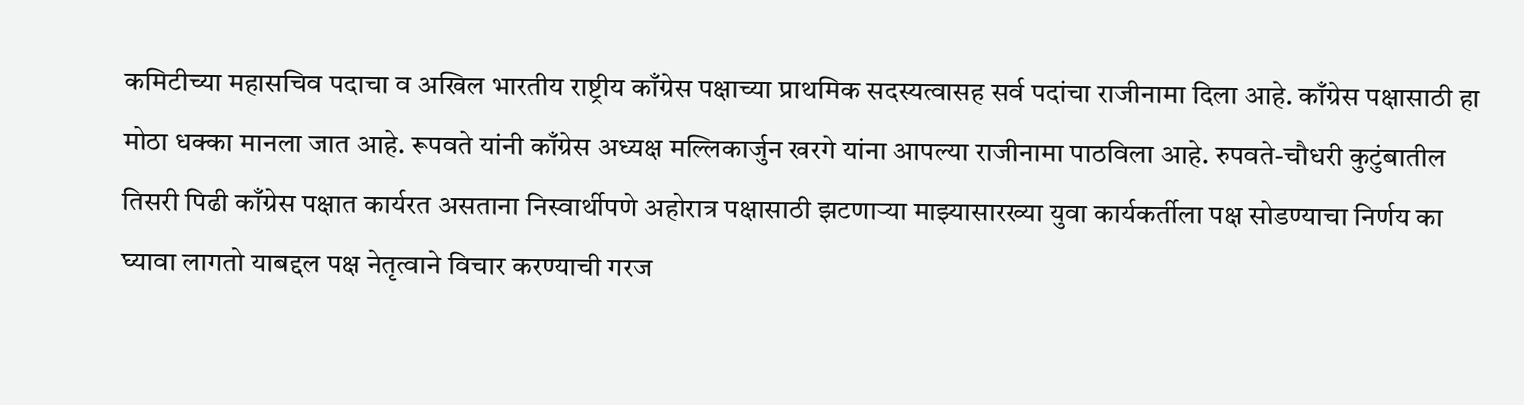कमिटीच्या महासचिव पदाचा व अखिल भारतीय राष्ट्रीय काँग्रेस पक्षाच्या प्राथमिक सदस्यत्वासह सर्व पदांचा राजीनामा दिला आहे. काँग्रेस पक्षासाठी हा मोठा धक्का मानला जात आहे. रूपवते यांनी काँग्रेस अध्यक्ष मल्लिकार्जुन खरगे यांना आपल्या राजीनामा पाठविला आहे. रुपवते-चौधरी कुटुंबातील तिसरी पिढी काँग्रेस पक्षात कार्यरत असताना निस्वार्थीपणे अहोरात्र पक्षासाठी झटणाऱ्या माझ्यासारख्या युवा कार्यकर्तीला पक्ष सोडण्याचा निर्णय का घ्यावा लागतो याबद्दल पक्ष नेतृत्वाने विचार करण्याची गरज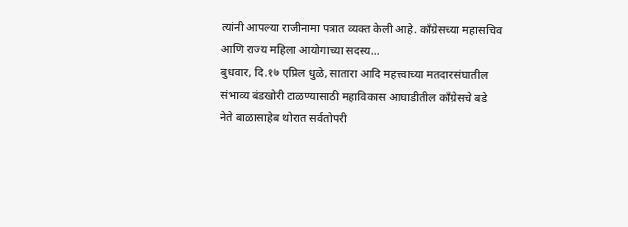त्यांनी आपल्या राजीनामा पत्रात व्यक्त केली आहे. काँग्रेसच्या महासचिव आणि राज्य महिला आयोगाच्या सदस्य…
बुधवार, दि.१७ एप्रिल धुळे, सातारा आदि महत्त्वाच्या मतदारसंघातील संभाव्य बंडखोरी टाळण्यासाठी महाविकास आघाडीतील काँग्रेसचे बडे नेते बाळासाहेब थोरात सर्वतोपरी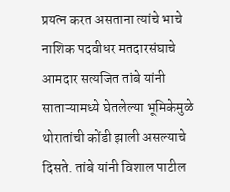प्रयत्न करत असताना त्यांचे भाचे नाशिक पदवीधर मतदारसंघाचे आमदार सत्यजित तांबे यांनी साताऱ्यामध्ये घेतलेल्या भूमिकेमुळे थोरातांची कोंडी झाली असल्याचे दिसते. तांबे यांनी विशाल पाटील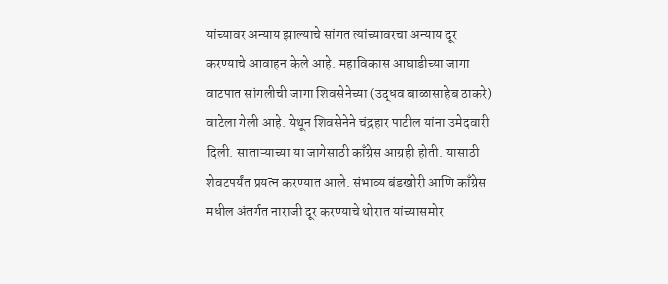यांच्यावर अन्याय झाल्याचे सांगत त्यांच्यावरचा अन्याय दूर करण्याचे आवाहन केले आहे. महाविकास आघाडीच्या जागा वाटपात सांगलीची जागा शिवसेनेच्या (उद्धव बाळासाहेब ठाकरे) वाटेला गेली आहे. येथून शिवसेनेने चंद्रहार पाटील यांना उमेदवारी दिली. साताऱ्याच्या या जागेसाठी काँग्रेस आग्रही होती. यासाठी शेवटपर्यंत प्रयत्न करण्यात आले. संभाव्य बंडखोरी आणि काँग्रेस मधील अंतर्गत नाराजी दूर करण्याचे थोरात यांच्यासमोर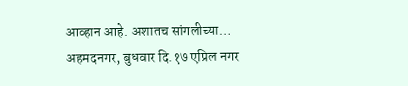आव्हान आहे. अशातच सांगलीच्या…
अहमदनगर, बुधवार दि.१७ एप्रिल नगर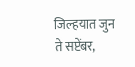जिल्हयात जुन ते सप्टेंबर,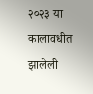२०२३ या कालावधीत झालेली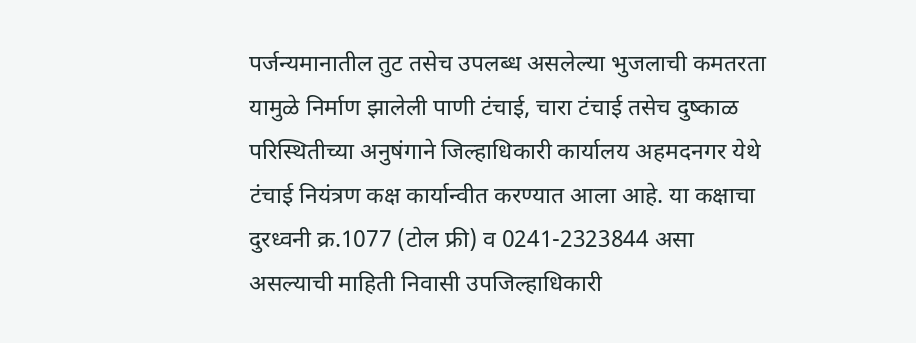पर्जन्यमानातील तुट तसेच उपलब्ध असलेल्या भुजलाची कमतरता यामुळे निर्माण झालेली पाणी टंचाई, चारा टंचाई तसेच दुष्काळ परिस्थितीच्या अनुषंगाने जिल्हाधिकारी कार्यालय अहमदनगर येथे टंचाई नियंत्रण कक्ष कार्यान्वीत करण्यात आला आहे. या कक्षाचा दुरध्वनी क्र.1077 (टोल फ्री) व 0241-2323844 असा असल्याची माहिती निवासी उपजिल्हाधिकारी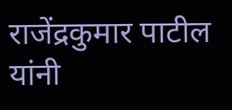राजेंद्रकुमार पाटील यांनी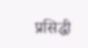प्रसिद्धी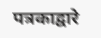पत्रकाद्वारे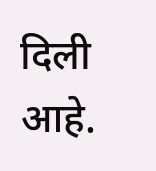दिली आहे.